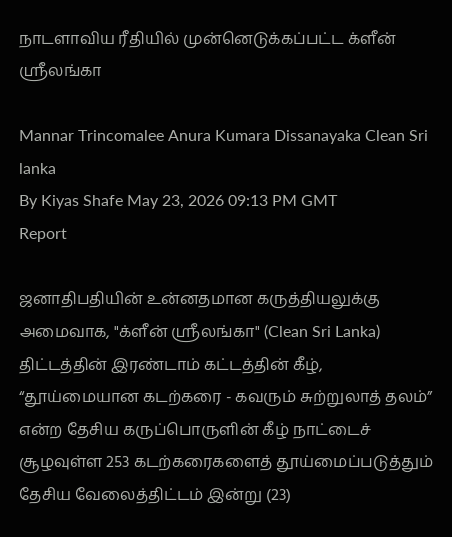நாடளாவிய ரீதியில் முன்னெடுக்கப்பட்ட க்ளீன் ஸ்ரீலங்கா

Mannar Trincomalee Anura Kumara Dissanayaka Clean Sri lanka
By Kiyas Shafe May 23, 2026 09:13 PM GMT
Report

ஜனாதிபதியின் உன்னதமான கருத்தியலுக்கு அமைவாக, "க்ளீன் ஸ்ரீலங்கா" (Clean Sri Lanka) திட்டத்தின் இரண்டாம் கட்டத்தின் கீழ், “தூய்மையான கடற்கரை - கவரும் சுற்றுலாத் தலம்” என்ற தேசிய கருப்பொருளின் கீழ் நாட்டைச் சூழவுள்ள 253 கடற்கரைகளைத் தூய்மைப்படுத்தும் தேசிய வேலைத்திட்டம் இன்று (23)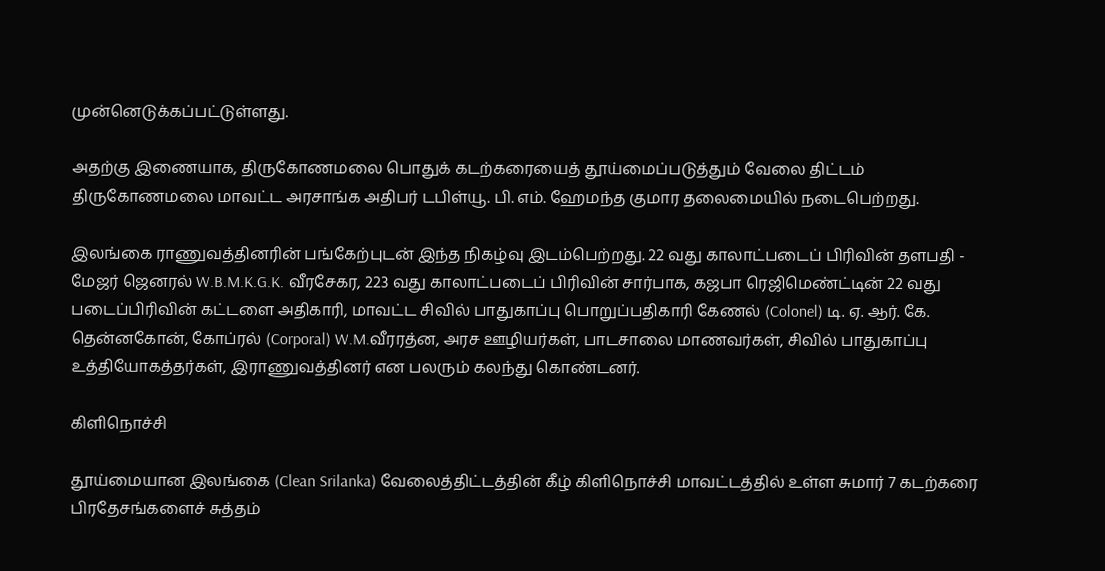முன்னெடுக்கப்பட்டுள்ளது.

அதற்கு இணையாக, திருகோணமலை பொதுக் கடற்கரையைத் தூய்மைப்படுத்தும் வேலை திட்டம் திருகோணமலை மாவட்ட அரசாங்க அதிபர் டபிள்யூ. பி. எம். ஹேமந்த குமார தலைமையில் நடைபெற்றது.

இலங்கை ராணுவத்தினரின் பங்கேற்புடன் இந்த நிகழ்வு இடம்பெற்றது. 22 வது காலாட்படைப் பிரிவின் தளபதி - மேஜர் ஜெனரல் W.B.M.K.G.K. வீரசேகர, 223 வது காலாட்படைப் பிரிவின் சார்பாக, கஜபா ரெஜிமெண்ட்டின் 22 வது படைப்பிரிவின் கட்டளை அதிகாரி, மாவட்ட சிவில் பாதுகாப்பு பொறுப்பதிகாரி கேணல் (Colonel) டி. ஏ. ஆர். கே. தென்னகோன், கோப்ரல் (Corporal) W.M.வீரரத்ன, அரச ஊழியர்கள், பாடசாலை மாணவர்கள், சிவில் பாதுகாப்பு உத்தியோகத்தர்கள், இராணுவத்தினர் என பலரும் கலந்து கொண்டனர்.

கிளிநொச்சி

தூய்மையான இலங்கை (Clean Srilanka) வேலைத்திட்டத்தின் கீழ் கிளிநொச்சி மாவட்டத்தில் உள்ள சுமார் 7 கடற்கரை பிரதேசங்களைச் சுத்தம்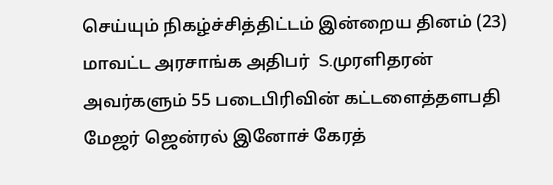செய்யும் நிகழ்ச்சித்திட்டம் இன்றைய தினம் (23) மாவட்ட அரசாங்க அதிபர்  S.முரளிதரன் அவர்களும் 55 படைபிரிவின் கட்டளைத்தளபதி மேஜர் ஜென்ரல் இனோச் கேரத்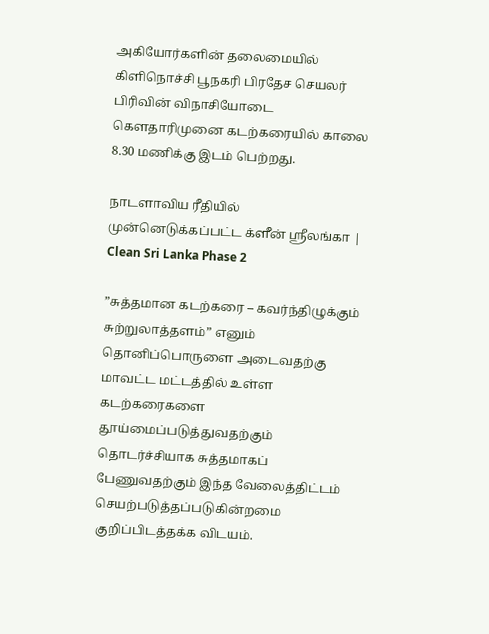அகியோர்களின் தலைமையில் கிளிநொச்சி பூநகரி பிரதேச செயலர் பிரிவின் விநாசியோடை கெளதாரிமுனை கடற்கரையில் காலை 8.30 மணிக்கு இடம் பெற்றது.

நாடளாவிய ரீதியில் முன்னெடுக்கப்பட்ட க்ளீன் ஸ்ரீலங்கா | Clean Sri Lanka Phase 2

”சுத்தமான கடற்கரை – கவர்ந்திழுக்கும் சுற்றுலாத்தளம்” எனும் தொனிப்பொருளை அடைவதற்கு மாவட்ட மட்டத்தில் உள்ள கடற்கரைகளை தூய்மைப்படுத்துவதற்கும் தொடர்ச்சியாக சுத்தமாகப் பேணுவதற்கும் இந்த வேலைத்திட்டம் செயற்படுத்தப்படுகின்றமை குறிப்பிடத்தக்க விடயம்.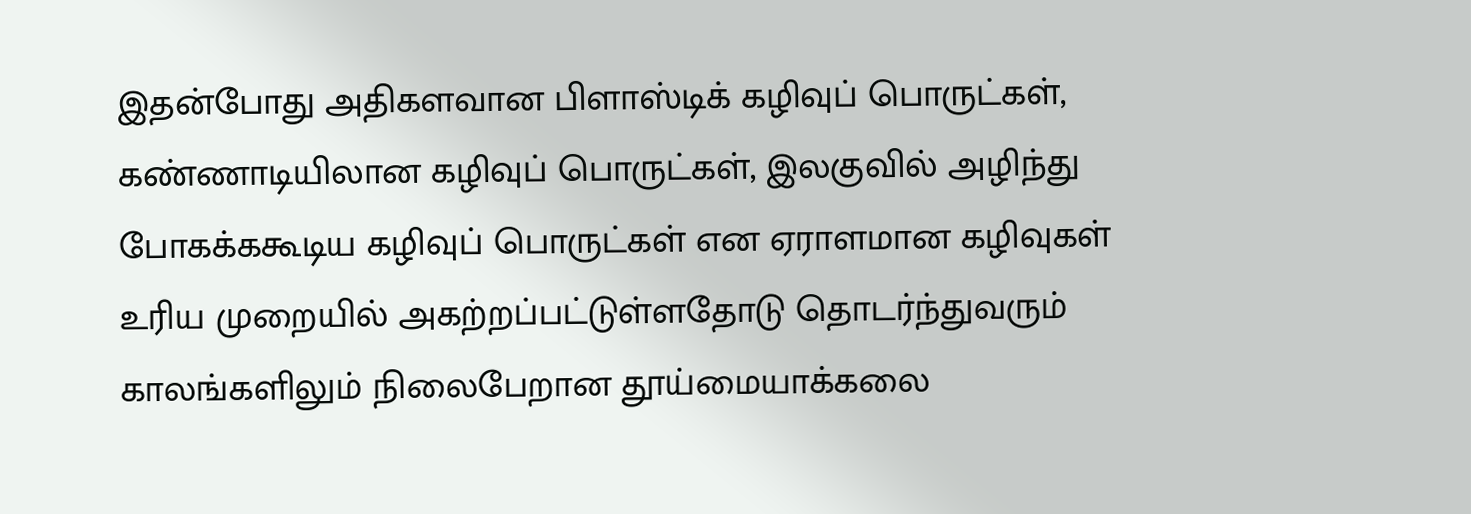இதன்போது அதிகளவான பிளாஸ்டிக் கழிவுப் பொருட்கள், கண்ணாடியிலான கழிவுப் பொருட்கள், இலகுவில் அழிந்து போகக்ககூடிய கழிவுப் பொருட்கள் என ஏராளமான கழிவுகள் உரிய முறையில் அகற்றப்பட்டுள்ளதோடு தொடர்ந்துவரும் காலங்களிலும் நிலைபேறான தூய்மையாக்கலை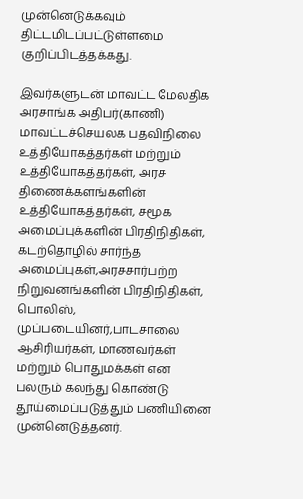முன்னெடுக்கவும் திட்டமிடப்பட்டுள்ளமை குறிப்பிடத்தக்கது.

இவர்களுடன் மாவட்ட மேலதிக அரசாங்க அதிபர்(காணி) மாவட்டச்செயலக பதவிநிலை உத்தியோகத்தர்கள் மற்றும் உத்தியோகத்தர்கள், அரச திணைக்களங்களின் உத்தியோகத்தர்கள், சமூக அமைப்புக்களின் பிரதிநிதிகள், கடற்தொழில் சார்ந்த அமைப்புகள்,அரசசார்பற்ற நிறுவனங்களின் பிரதிநிதிகள், பொலிஸ், முப்படையினர்,பாடசாலை ஆசிரியர்கள், மாணவர்கள் மற்றும் பொதுமக்கள் என பலரும் கலந்து கொண்டு தூய்மைப்படுத்தும் பணியினை முன்னெடுத்தனர்.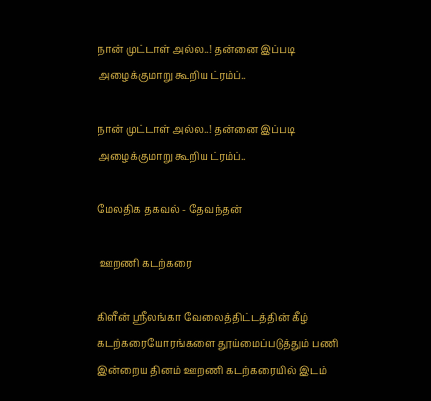நான் முட்டாள் அல்ல..! தன்னை இப்படி அழைக்குமாறு கூறிய ட்ரம்ப்..

நான் முட்டாள் அல்ல..! தன்னை இப்படி அழைக்குமாறு கூறிய ட்ரம்ப்..

மேலதிக தகவல் - தேவந்தன்

 ஊறணி கடற்கரை

கிளீன் ஸ்ரீலங்கா வேலைத்திட்டத்தின் கீழ் கடற்கரையோரங்களை தூய்மைப்படுத்தும் பணி இன்றைய தினம் ஊறணி கடற்கரையில் இடம்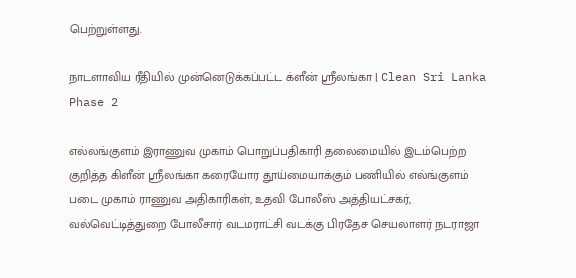பெற்றுள்ளது.

நாடளாவிய ரீதியில் முன்னெடுக்கப்பட்ட க்ளீன் ஸ்ரீலங்கா | Clean Sri Lanka Phase 2

எல்லங்குளம் இராணுவ முகாம் பொறுப்பதிகாரி தலைமையில் இடம்பெற்ற குறித்த கிளீன் ஸ்ரீலங்கா கரையோர தூய்மையாக்கும் பணியில் எல்ங்குளம் படை முகாம் ராணுவ அதிகாரிகள், உதவி போலீஸ் அத்தியட்சகர், வல்வெட்டித்துறை போலீசார் வடமராட்சி வடக்கு பிரதேச செயலாளர் நடராஜா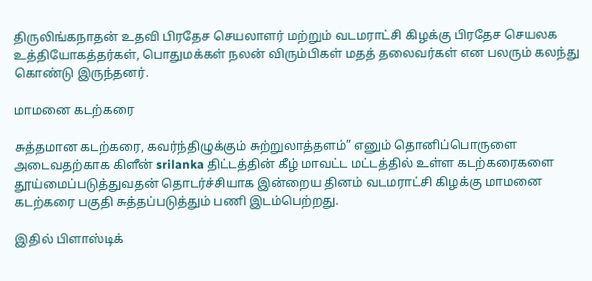திருலிங்கநாதன் உதவி பிரதேச செயலாளர் மற்றும் வடமராட்சி கிழக்கு பிரதேச செயலக உத்தியோகத்தர்கள், பொதுமக்கள் நலன் விரும்பிகள் மதத் தலைவர்கள் என பலரும் கலந்து கொண்டு இருந்தனர்.

மாமனை கடற்கரை

சுத்தமான கடற்கரை, கவர்ந்திழுக்கும் சுற்றுலாத்தளம்” எனும் தொனிப்பொருளை அடைவதற்காக கிளீன் srilanka திட்டத்தின் கீழ் மாவட்ட மட்டத்தில் உள்ள கடற்கரைகளை தூய்மைப்படுத்துவதன் தொடர்ச்சியாக இன்றைய தினம் வடமராட்சி கிழக்கு மாமனை கடற்கரை பகுதி சுத்தப்படுத்தும் பணி இடம்பெற்றது.

இதில் பிளாஸ்டிக்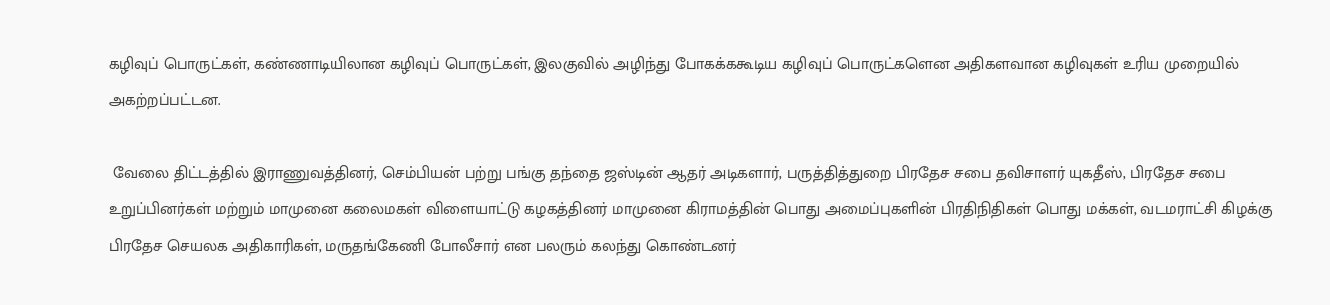கழிவுப் பொருட்கள், கண்ணாடியிலான கழிவுப் பொருட்கள், இலகுவில் அழிந்து போகக்ககூடிய கழிவுப் பொருட்களென அதிகளவான கழிவுகள் உரிய முறையில் அகற்றப்பட்டன.

 வேலை திட்டத்தில் இராணுவத்தினர், செம்பியன் பற்று பங்கு தந்தை ஜஸ்டின் ஆதர் அடிகளார், பருத்தித்துறை பிரதேச சபை தவிசாளர் யுகதீஸ், பிரதேச சபை உறுப்பினர்கள் மற்றும் மாமுனை கலைமகள் விளையாட்டு கழகத்தினர் மாமுனை கிராமத்தின் பொது அமைப்புகளின் பிரதிநிதிகள் பொது மக்கள், வடமராட்சி கிழக்கு பிரதேச செயலக அதிகாரிகள், மருதங்கேணி போலீசார் என பலரும் கலந்து கொண்டனர்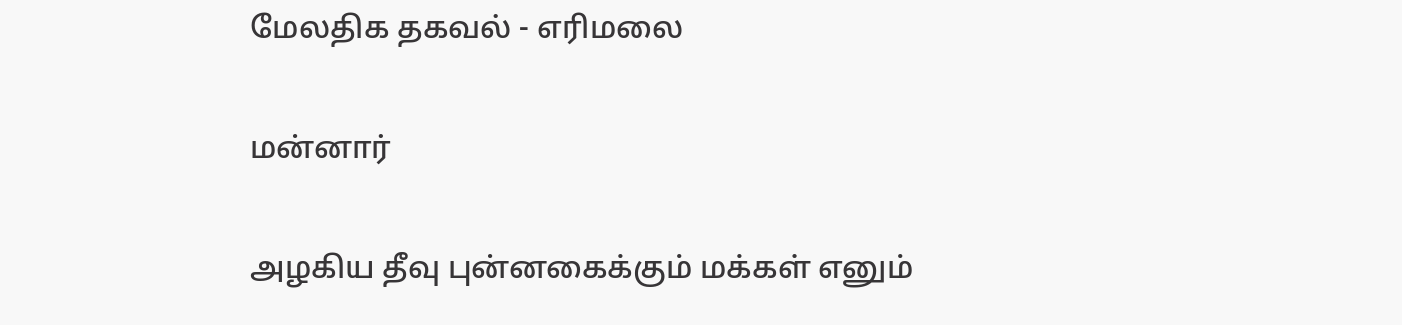மேலதிக தகவல் - எரிமலை

மன்னார்

அழகிய தீவு புன்னகைக்கும் மக்கள் எனும்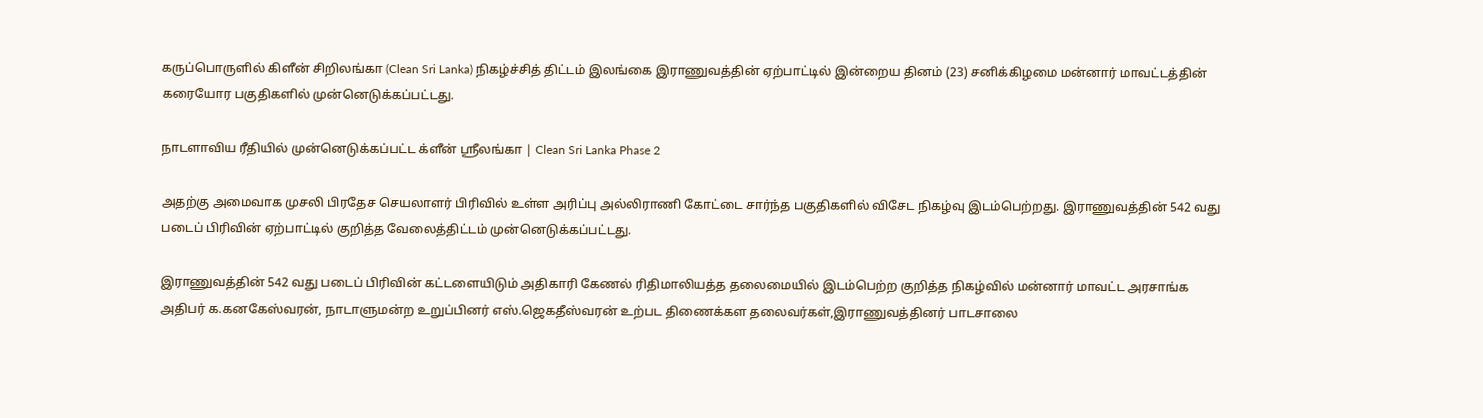கருப்பொருளில் கிளீன் சிறிலங்கா (Clean Sri Lanka) நிகழ்ச்சித் திட்டம் இலங்கை இராணுவத்தின் ஏற்பாட்டில் இன்றைய தினம் (23) சனிக்கிழமை மன்னார் மாவட்டத்தின் கரையோர பகுதிகளில் முன்னெடுக்கப்பட்டது.

நாடளாவிய ரீதியில் முன்னெடுக்கப்பட்ட க்ளீன் ஸ்ரீலங்கா | Clean Sri Lanka Phase 2

அதற்கு அமைவாக முசலி பிரதேச செயலாளர் பிரிவில் உள்ள அரிப்பு அல்லிராணி கோட்டை சார்ந்த பகுதிகளில் விசேட நிகழ்வு இடம்பெற்றது. இராணுவத்தின் 542 வது படைப் பிரிவின் ஏற்பாட்டில் குறித்த வேலைத்திட்டம் முன்னெடுக்கப்பட்டது.

இராணுவத்தின் 542 வது படைப் பிரிவின் கட்டளையிடும் அதிகாரி கேணல் ரிதிமாலியத்த தலைமையில் இடம்பெற்ற குறித்த நிகழ்வில் மன்னார் மாவட்ட அரசாங்க அதிபர் க.கனகேஸ்வரன், நாடாளுமன்ற உறுப்பினர் எஸ்.ஜெகதீஸ்வரன் உற்பட திணைக்கள தலைவர்கள்,இராணுவத்தினர் பாடசாலை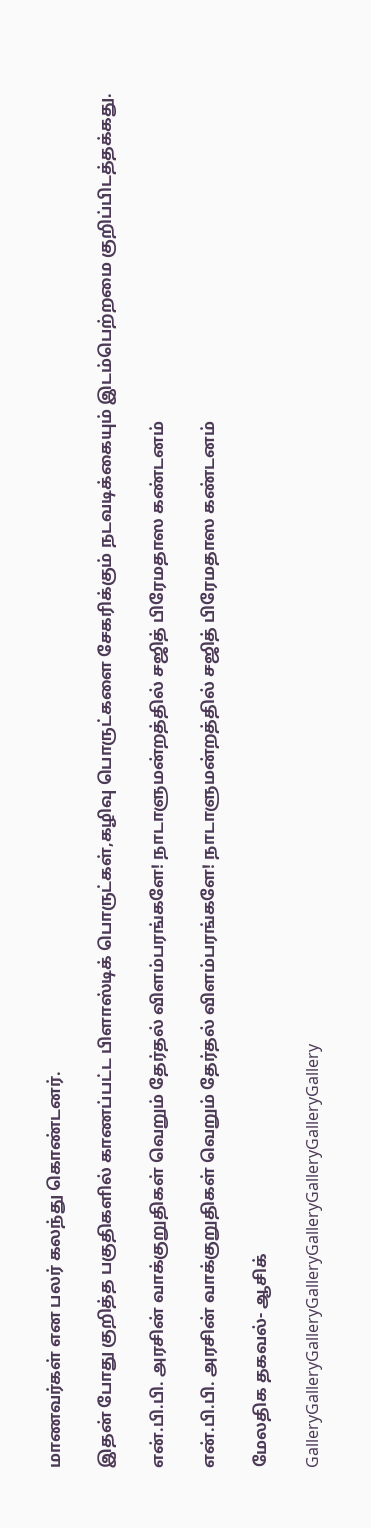மாணவர்கள் என பலர் கலந்து கொண்டனர்.

இதன் போது குறித்த பகுதிகளில் காணப்பட்ட பிளாஸ்டிக் பொருட்கள்,கழிவு பொருட்களை சேகரிக்கும் நடவடிக்கையும் இடம்பெற்றமை குறிப்பிடத்தக்கது.

என்.பி.பி. அரசின் வாக்குறுதிகள் வெறும் தேர்தல் விளம்பரங்களே! நாடாளுமன்றத்தில் சஜித் பிரேமதாஸ கண்டனம்

என்.பி.பி. அரசின் வாக்குறுதிகள் வெறும் தேர்தல் விளம்பரங்களே! நாடாளுமன்றத்தில் சஜித் பிரேமதாஸ கண்டனம்

மேலதிக தகவல்- ஆசிக்

GalleryGalleryGalleryGalleryGalleryGalleryGalleryGallery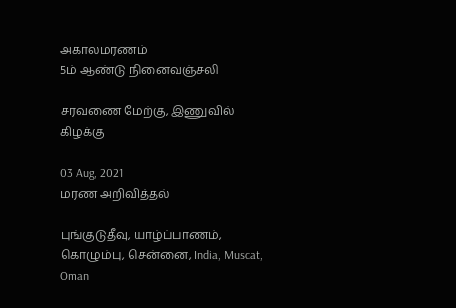அகாலமரணம்
5ம் ஆண்டு நினைவஞ்சலி

சரவணை மேற்கு, இணுவில் கிழக்கு

03 Aug, 2021
மரண அறிவித்தல்

புங்குடுதீவு, யாழ்ப்பாணம், கொழும்பு, சென்னை, India, Muscat, Oman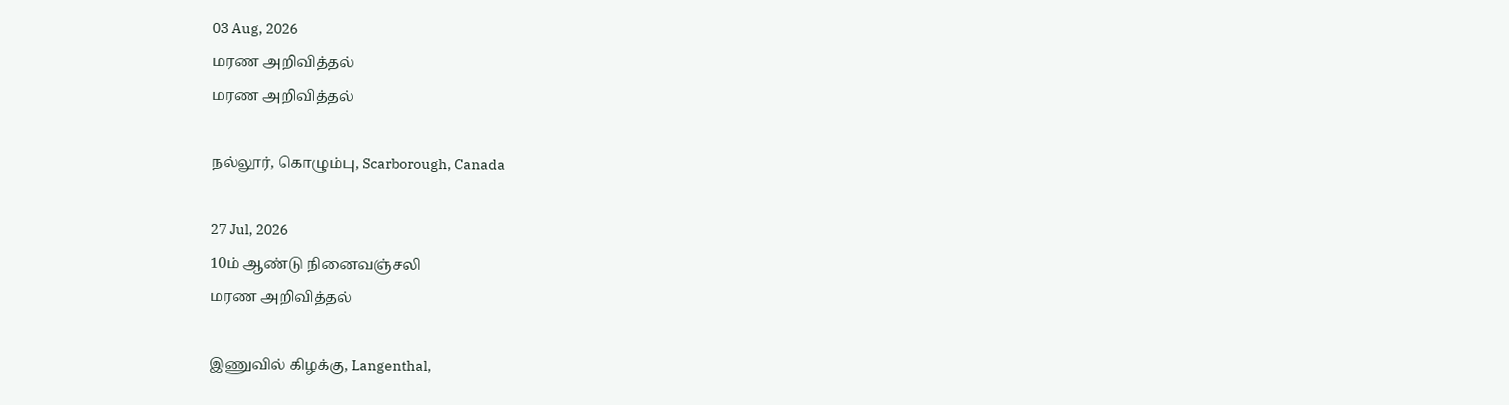03 Aug, 2026
மரண அறிவித்தல்
மரண அறிவித்தல்

நல்லூர், கொழும்பு, Scarborough, Canada

27 Jul, 2026
10ம் ஆண்டு நினைவஞ்சலி
மரண அறிவித்தல்

இணுவில் கிழக்கு, Langenthal,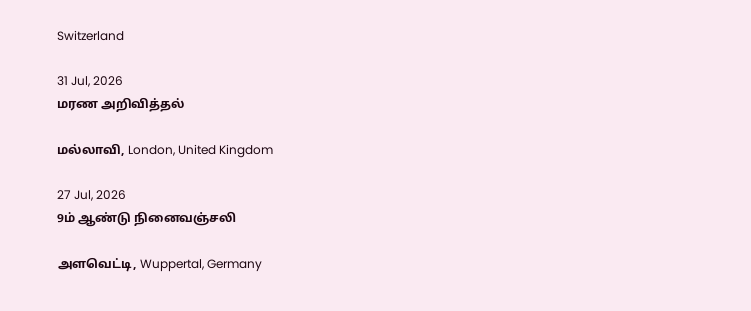Switzerland

31 Jul, 2026
மரண அறிவித்தல்

மல்லாவி, London, United Kingdom

27 Jul, 2026
9ம் ஆண்டு நினைவஞ்சலி

அளவெட்டி, Wuppertal, Germany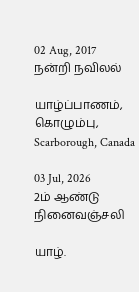02 Aug, 2017
நன்றி நவிலல்

யாழ்ப்பாணம், கொழும்பு, Scarborough, Canada

03 Jul, 2026
2ம் ஆண்டு நினைவஞ்சலி

யாழ்.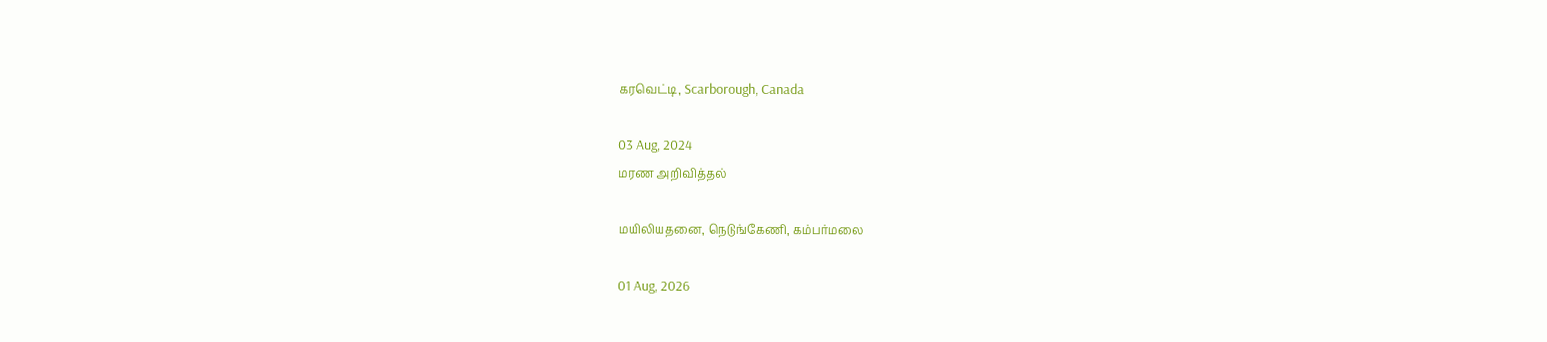கரவெட்டி, Scarborough, Canada

03 Aug, 2024
மரண அறிவித்தல்

மயிலியதனை, நெடுங்கேணி, கம்பர்மலை

01 Aug, 2026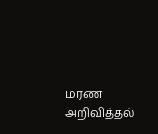மரண அறிவித்தல்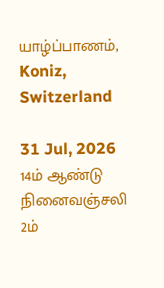யாழ்ப்பாணம், Koniz, Switzerland

31 Jul, 2026
14ம் ஆண்டு நினைவஞ்சலி
2ம்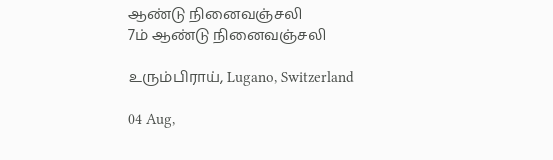ஆண்டு நினைவஞ்சலி
7ம் ஆண்டு நினைவஞ்சலி

உரும்பிராய், Lugano, Switzerland

04 Aug,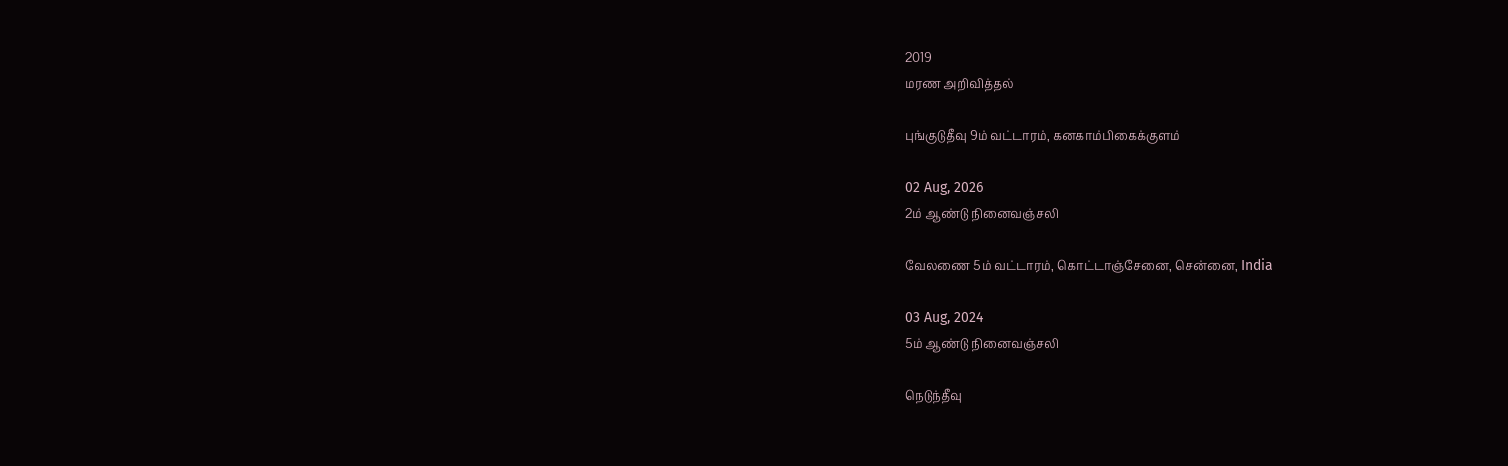2019
மரண அறிவித்தல்

புங்குடுதீவு 9ம் வட்டாரம், கனகாம்பிகைக்குளம்

02 Aug, 2026
2ம் ஆண்டு நினைவஞ்சலி

வேலணை 5ம் வட்டாரம், கொட்டாஞ்சேனை, சென்னை, India

03 Aug, 2024
5ம் ஆண்டு நினைவஞ்சலி

நெடுந்தீவு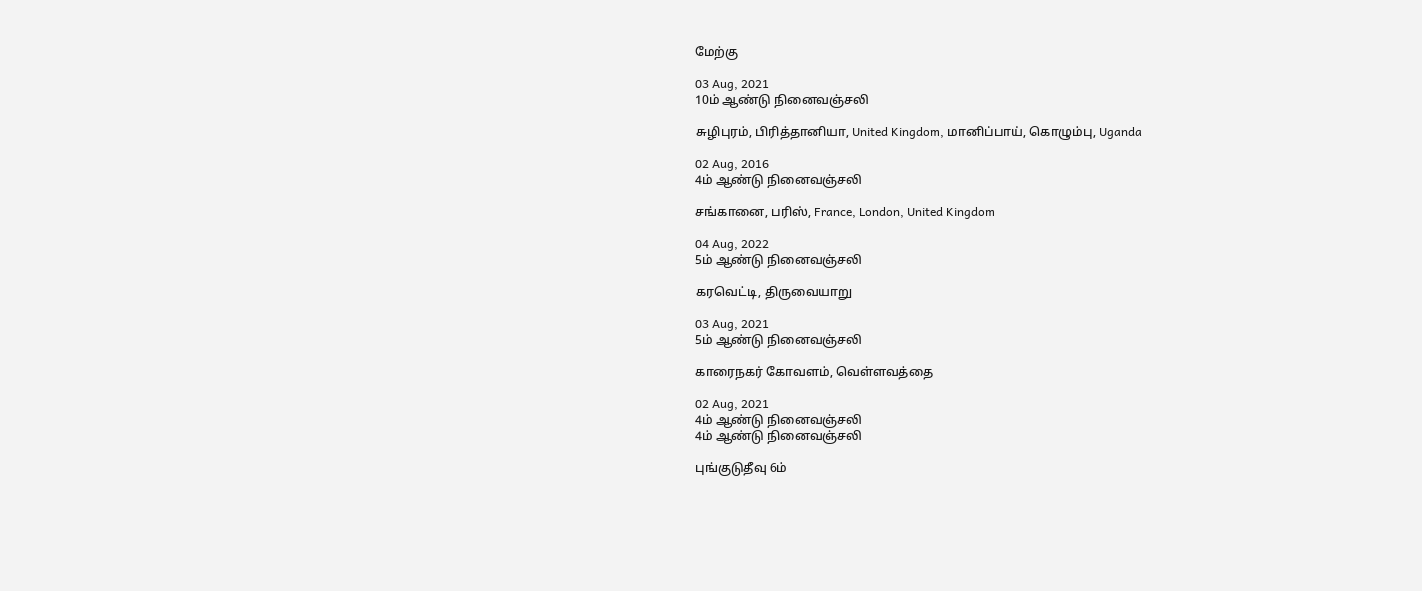மேற்கு

03 Aug, 2021
10ம் ஆண்டு நினைவஞ்சலி

சுழிபுரம், பிரித்தானியா, United Kingdom, மானிப்பாய், கொழும்பு, Uganda

02 Aug, 2016
4ம் ஆண்டு நினைவஞ்சலி

சங்கானை, பரிஸ், France, London, United Kingdom

04 Aug, 2022
5ம் ஆண்டு நினைவஞ்சலி

கரவெட்டி, திருவையாறு

03 Aug, 2021
5ம் ஆண்டு நினைவஞ்சலி

காரைநகர் கோவளம், வெள்ளவத்தை

02 Aug, 2021
4ம் ஆண்டு நினைவஞ்சலி
4ம் ஆண்டு நினைவஞ்சலி

புங்குடுதீவு 6ம்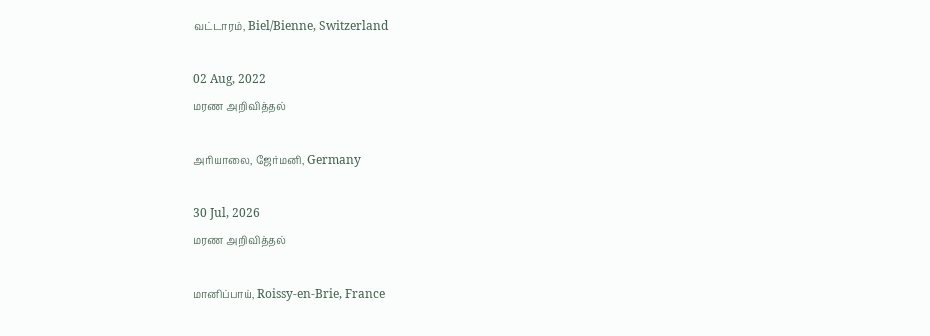வட்டாரம், Biel/Bienne, Switzerland

02 Aug, 2022
மரண அறிவித்தல்

அரியாலை, ஜேர்மனி, Germany

30 Jul, 2026
மரண அறிவித்தல்

மானிப்பாய், Roissy-en-Brie, France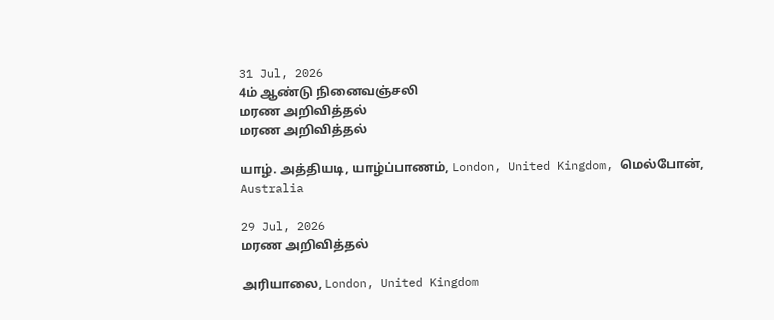31 Jul, 2026
4ம் ஆண்டு நினைவஞ்சலி
மரண அறிவித்தல்
மரண அறிவித்தல்

யாழ். அத்தியடி, யாழ்ப்பாணம், London, United Kingdom, மெல்போன், Australia

29 Jul, 2026
மரண அறிவித்தல்

அரியாலை, London, United Kingdom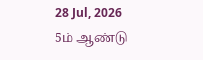28 Jul, 2026
5ம் ஆண்டு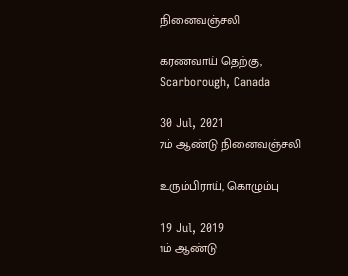நினைவஞ்சலி

கரணவாய் தெற்கு, Scarborough, Canada

30 Jul, 2021
7ம் ஆண்டு நினைவஞ்சலி

உரும்பிராய், கொழும்பு

19 Jul, 2019
1ம் ஆண்டு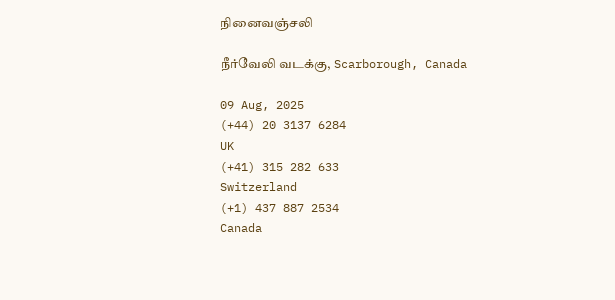நினைவஞ்சலி

நீர்வேலி வடக்கு, Scarborough, Canada

09 Aug, 2025
(+44) 20 3137 6284
UK
(+41) 315 282 633
Switzerland
(+1) 437 887 2534
Canada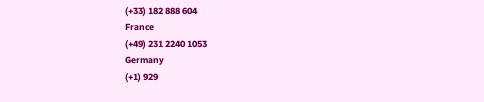(+33) 182 888 604
France
(+49) 231 2240 1053
Germany
(+1) 929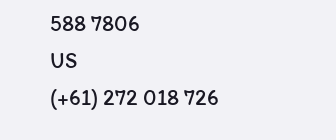588 7806
US
(+61) 272 018 726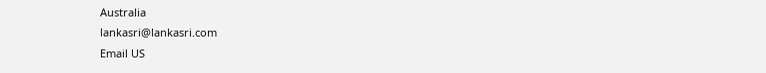Australia
lankasri@lankasri.com
Email US